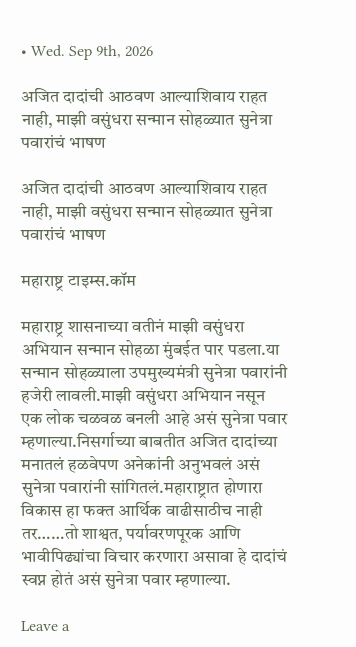• Wed. Sep 9th, 2026

अजित दादांची आठवण आल्याशिवाय राहत नाही, माझी वसुंधरा सन्मान सोहळ्यात सुनेत्रा पवारांचं भाषण

अजित दादांची आठवण आल्याशिवाय राहत नाही, माझी वसुंधरा सन्मान सोहळ्यात सुनेत्रा पवारांचं भाषण

महाराष्ट्र टाइम्स.कॉम

महाराष्ट्र शासनाच्या वतीनं माझी वसुंधरा अभियान सन्मान सोहळा मुंबईत पार पडला.या सन्मान सोहळ्याला उपमुख्यमंत्री सुनेत्रा पवारांनी हजेरी लावली.माझी वसुंधरा अभियान नसून एक लोक चळवळ बनली आहे असं सुनेत्रा पवार म्हणाल्या.निसर्गाच्या बाबतीत अजित दादांच्या मनातलं हळवेपण अनेकांनी अनुभवलं असं सुनेत्रा पवारांनी सांगितलं.महाराष्ट्रात होणारा विकास हा फक्त आर्थिक वाढीसाठीच नाही तर……तो शाश्वत, पर्यावरणपूरक आणि भावीपिढ्यांचा विचार करणारा असावा हे दादांचं स्वप्न होतं असं सुनेत्रा पवार म्हणाल्या.

Leave a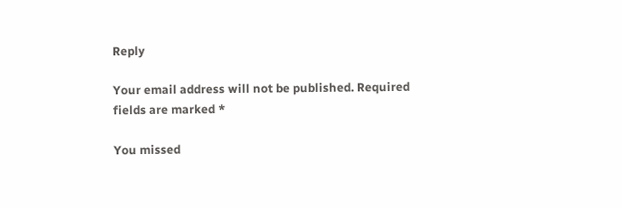Reply

Your email address will not be published. Required fields are marked *

You missed